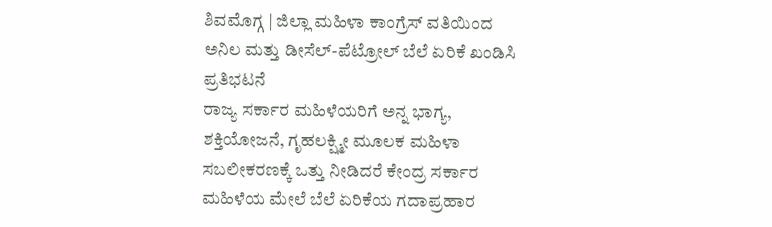ಶಿವಮೊಗ್ಗ | ಜಿಲ್ಲಾ ಮಹಿಳಾ ಕಾಂಗ್ರೆಸ್ ವತಿಯಿಂದ ಅನಿಲ ಮತ್ತು ಡೀಸೆಲ್-ಪೆಟ್ರೋಲ್ ಬೆಲೆ ಏರಿಕೆ ಖಂಡಿಸಿ ಪ್ರತಿಭಟನೆ
ರಾಜ್ಯ ಸರ್ಕಾರ ಮಹಿಳೆಯರಿಗೆ ಅನ್ನ ಭಾಗ್ಯ, ಶಕ್ತಿಯೋಜನೆ, ಗೃಹಲಕ್ಷ್ಮೀ ಮೂಲಕ ಮಹಿಳಾ ಸಬಲೀಕರಣಕ್ಕೆ ಒತ್ತು ನೀಡಿದರೆ ಕೇಂದ್ರ ಸರ್ಕಾರ ಮಹಿಳೆಯ ಮೇಲೆ ಬೆಲೆ ಏರಿಕೆಯ ಗದಾಪ್ರಹಾರ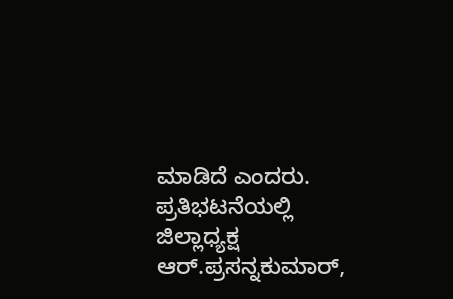ಮಾಡಿದೆ ಎಂದರು. ಪ್ರತಿಭಟನೆಯಲ್ಲಿ ಜಿಲ್ಲಾಧ್ಯಕ್ಷ ಆರ್.ಪ್ರಸನ್ನಕುಮಾರ್,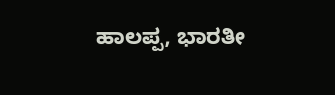ಹಾಲಪ್ಪ, ಭಾರತೀ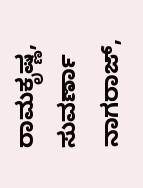ರಾಮಕೃಷ್ಣ, ಸುವರ್ಣಾ ನಾಗರಾಜ್,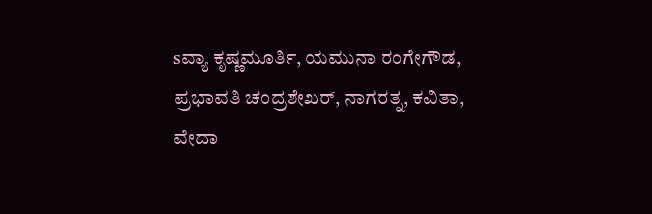sವ್ಯಾ ಕೃಷ್ಣಮೂರ್ತಿ, ಯಮುನಾ ರಂಗೇಗೌಡ, ಪ್ರಭಾವತಿ ಚಂದ್ರಶೇಖರ್, ನಾಗರತ್ನ, ಕವಿತಾ, ವೇದಾ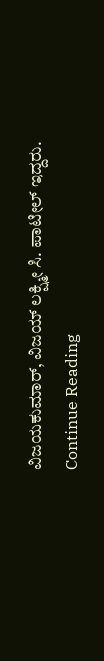ವಿಜಯಕುಮಾರ್, ವಿಜಯ್ ಲಕ್ಷ್ಮೀ ಸಿ. ಪಾಟೀಲ್ ಇದ್ದರು.
Continue Reading